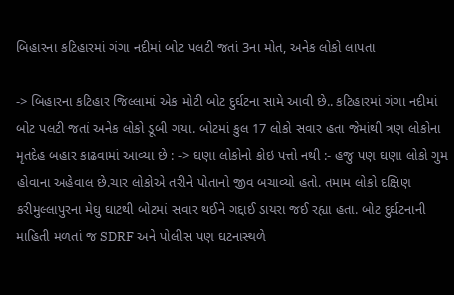બિહારના કટિહારમાં ગંગા નદીમાં બોટ પલટી જતાં 3ના મોત, અનેક લોકો લાપતા

-> બિહારના કટિહાર જિલ્લામાં એક મોટી બોટ દુર્ઘટના સામે આવી છે.. કટિહારમાં ગંગા નદીમાં બોટ પલટી જતાં અનેક લોકો ડૂબી ગયા. બોટમાં કુલ 17 લોકો સવાર હતા જેમાંથી ત્રણ લોકોના મૃતદેહ બહાર કાઢવામાં આવ્યા છે : -> ઘણા લોકોનો કોઇ પત્તો નથી :- હજુ પણ ઘણા લોકો ગુમ હોવાના અહેવાલ છે.ચાર લોકોએ તરીને પોતાનો જીવ બચાવ્યો હતો. તમામ લોકો દક્ષિણ કરીમુલ્લાપુરના મેઘુ ઘાટથી બોટમાં સવાર થઈને ગદ્દાઈ ડાયરા જઈ રહ્યા હતા. બોટ દુર્ઘટનાની માહિતી મળતાં જ SDRF અને પોલીસ પણ ઘટનાસ્થળે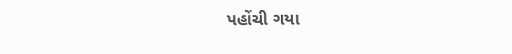પહોંચી ગયા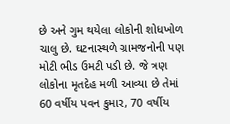છે અને ગુમ થયેલા લોકોની શોધખોળ ચાલુ છે. ઘટનાસ્થળે ગ્રામજનોની પણ મોટી ભીડ ઉમટી પડી છે. જે ત્રણ લોકોના મૃતદેહ મળી આવ્યા છે તેમાં 60 વર્ષીય પવન કુમાર, 70 વર્ષીય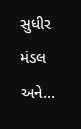સુધીર મંડલ અને…